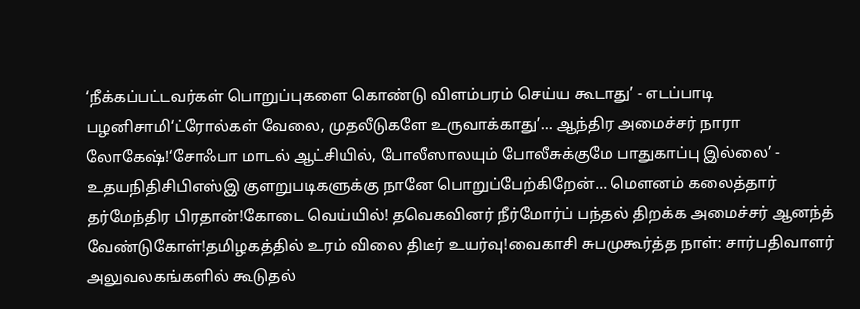‘நீக்கப்பட்டவர்கள் பொறுப்புகளை கொண்டு விளம்பரம் செய்ய கூடாது’ - எடப்பாடி பழனிசாமி‘ட்ரோல்கள் வேலை, முதலீடுகளே உருவாக்காது’... ஆந்திர அமைச்சர் நாரா லோகேஷ்!‘சோஃபா மாடல் ஆட்சியில், போலீஸாலயும் போலீசுக்குமே பாதுகாப்பு இல்லை’ - உதயநிதிசிபிஎஸ்இ குளறுபடிகளுக்கு நானே பொறுப்பேற்கிறேன்... மௌனம் கலைத்தார் தர்மேந்திர பிரதான்!கோடை வெய்யில்! தவெகவினர் நீர்மோர்ப் பந்தல் திறக்க அமைச்சர் ஆனந்த் வேண்டுகோள்!தமிழகத்தில் உரம் விலை திடீர் உயர்வு!வைகாசி சுபமுகூர்த்த நாள்: சார்பதிவாளர் அலுவலகங்களில் கூடுதல்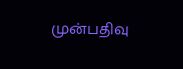முன்பதிவு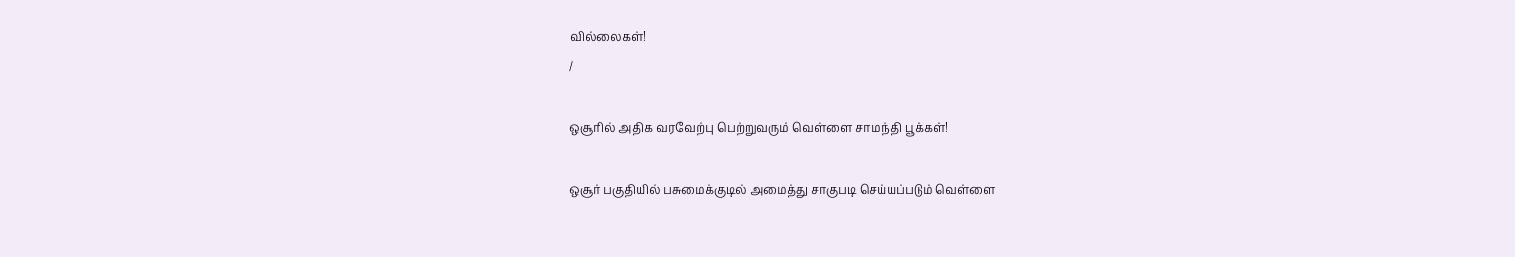வில்லைகள்!
/

ஒசூரில் அதிக வரவேற்பு பெற்றுவரும் வெள்ளை சாமந்தி பூக்கள்!

ஒசூர் பகுதியில் பசுமைக்குடில் அமைத்து சாகுபடி செய்யப்படும் வெள்ளை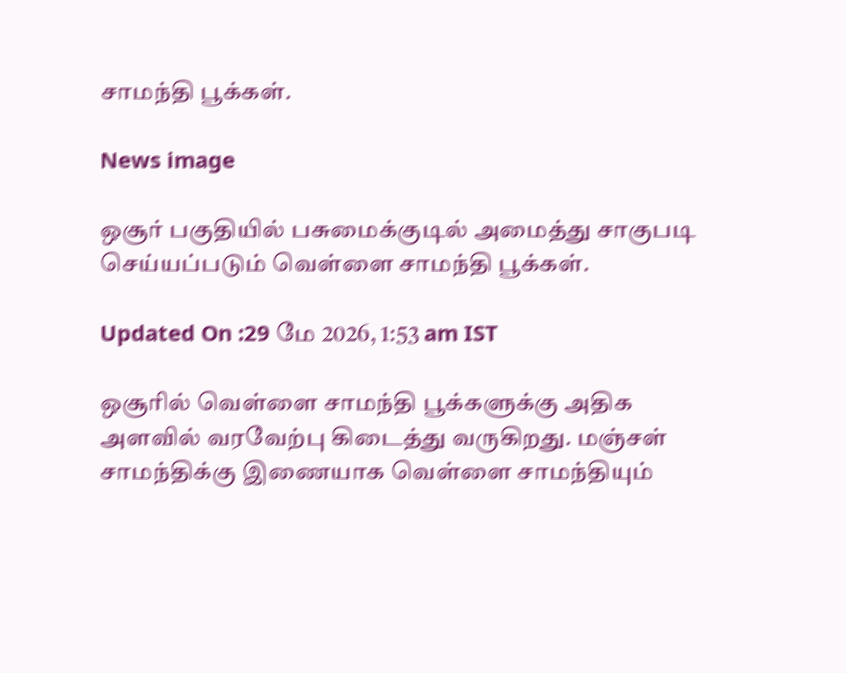சாமந்தி பூக்கள்.

News image

ஒசூர் பகுதியில் பசுமைக்குடில் அமைத்து சாகுபடி செய்யப்படும் வெள்ளை சாமந்தி பூக்கள்.

Updated On :29 மே 2026, 1:53 am IST

ஒசூரில் வெள்ளை சாமந்தி பூக்களுக்கு அதிக அளவில் வரவேற்பு கிடைத்து வருகிறது. மஞ்சள் சாமந்திக்கு இணையாக வெள்ளை சாமந்தியும்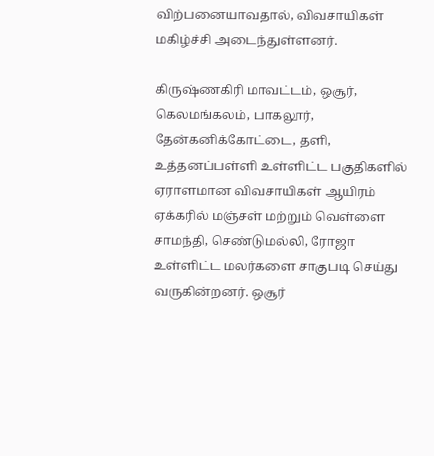விற்பனையாவதால், விவசாயிகள் மகிழ்ச்சி அடைந்துள்ளனர்.

கிருஷ்ணகிரி மாவட்டம், ஒசூர், கெலமங்கலம், பாகலூர், தேன்கனிக்கோட்டை, தளி, உத்தனப்பள்ளி உள்ளிட்ட பகுதிகளில் ஏராளமான விவசாயிகள் ஆயிரம் ஏக்கரில் மஞ்சள் மற்றும் வெள்ளை சாமந்தி, செண்டுமல்லி, ரோஜா உள்ளிட்ட மலர்களை சாகுபடி செய்து வருகின்றனர். ஒசூர்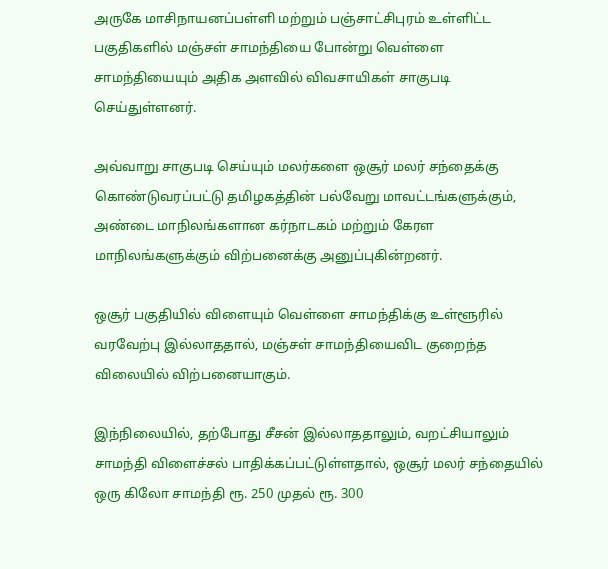அருகே மாசிநாயனப்பள்ளி மற்றும் பஞ்சாட்சிபுரம் உள்ளிட்ட பகுதிகளில் மஞ்சள் சாமந்தியை போன்று வெள்ளை சாமந்தியையும் அதிக அளவில் விவசாயிகள் சாகுபடி செய்துள்ளனர்.

அவ்வாறு சாகுபடி செய்யும் மலர்களை ஒசூர் மலர் சந்தைக்கு கொண்டுவரப்பட்டு தமிழகத்தின் பல்வேறு மாவட்டங்களுக்கும், அண்டை மாநிலங்களான கர்நாடகம் மற்றும் கேரள மாநிலங்களுக்கும் விற்பனைக்கு அனுப்புகின்றனர்.

ஒசூர் பகுதியில் விளையும் வெள்ளை சாமந்திக்கு உள்ளூரில் வரவேற்பு இல்லாததால், மஞ்சள் சாமந்தியைவிட குறைந்த விலையில் விற்பனையாகும்.

இந்நிலையில், தற்போது சீசன் இல்லாததாலும், வறட்சியாலும் சாமந்தி விளைச்சல் பாதிக்கப்பட்டுள்ளதால், ஒசூர் மலர் சந்தையில் ஒரு கிலோ சாமந்தி ரூ. 250 முதல் ரூ. 300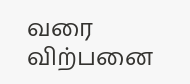வரை விற்பனை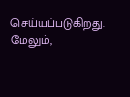செய்யப்படுகிறது. மேலும்,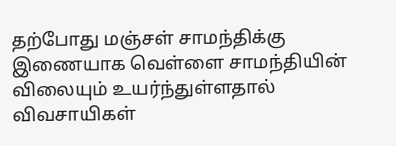தற்போது மஞ்சள் சாமந்திக்கு இணையாக வெள்ளை சாமந்தியின் விலையும் உயர்ந்துள்ளதால் விவசாயிகள்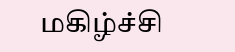மகிழ்ச்சி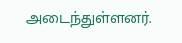அடைந்துள்ளனர்.